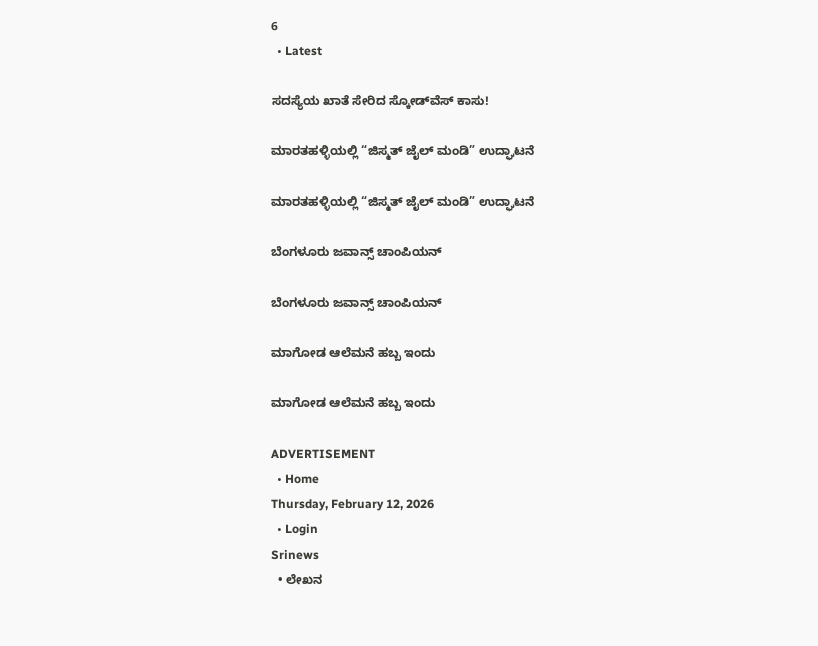6
  • Latest

ಸದಸ್ಯೆಯ ಖಾತೆ ಸೇರಿದ ಸ್ಕೋಡ್‌ವೆಸ್ ಕಾಸು!

ಮಾರತಹಳ್ಳಿಯಲ್ಲಿ “ಜಿಸ್ಮತ್ ಜೈಲ್ ಮಂಡಿ” ಉದ್ಘಾಟನೆ

ಮಾರತಹಳ್ಳಿಯಲ್ಲಿ “ಜಿಸ್ಮತ್ ಜೈಲ್ ಮಂಡಿ” ಉದ್ಘಾಟನೆ

ಬೆಂಗಳೂರು ಜವಾನ್ಸ್ ಚಾಂಪಿಯನ್

ಬೆಂಗಳೂರು ಜವಾನ್ಸ್ ಚಾಂಪಿಯನ್

ಮಾಗೋಡ ಆಲೆಮನೆ ಹಬ್ಬ ಇಂದು

ಮಾಗೋಡ ಆಲೆಮನೆ ಹಬ್ಬ ಇಂದು

ADVERTISEMENT
  • Home
Thursday, February 12, 2026
  • Login
Srinews
  • ಲೇಖನ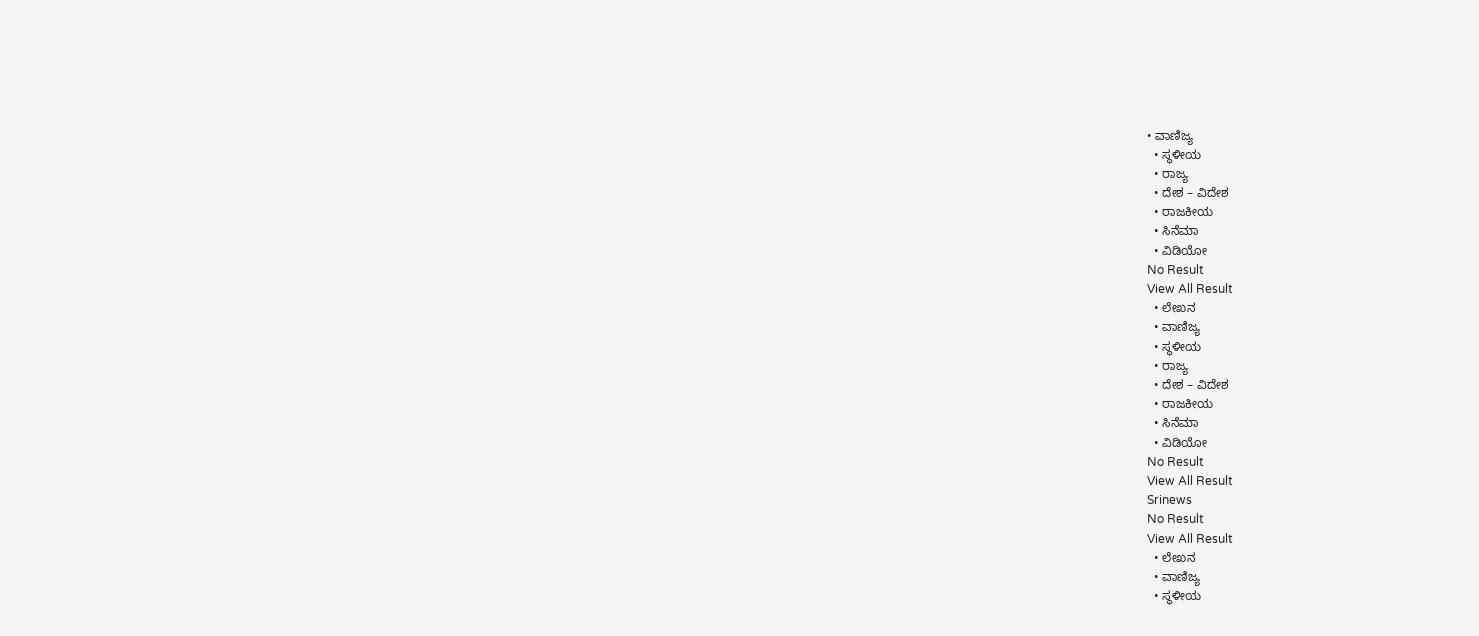• ವಾಣಿಜ್ಯ
  • ಸ್ಥಳೀಯ
  • ರಾಜ್ಯ
  • ದೇಶ – ವಿದೇಶ
  • ರಾಜಕೀಯ
  • ಸಿನೆಮಾ
  • ವಿಡಿಯೋ
No Result
View All Result
  • ಲೇಖನ
  • ವಾಣಿಜ್ಯ
  • ಸ್ಥಳೀಯ
  • ರಾಜ್ಯ
  • ದೇಶ – ವಿದೇಶ
  • ರಾಜಕೀಯ
  • ಸಿನೆಮಾ
  • ವಿಡಿಯೋ
No Result
View All Result
Srinews
No Result
View All Result
  • ಲೇಖನ
  • ವಾಣಿಜ್ಯ
  • ಸ್ಥಳೀಯ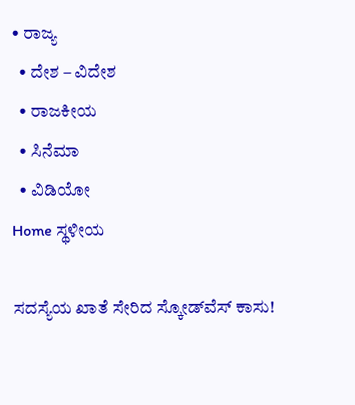• ರಾಜ್ಯ
  • ದೇಶ – ವಿದೇಶ
  • ರಾಜಕೀಯ
  • ಸಿನೆಮಾ
  • ವಿಡಿಯೋ
Home ಸ್ಥಳೀಯ

ಸದಸ್ಯೆಯ ಖಾತೆ ಸೇರಿದ ಸ್ಕೋಡ್‌ವೆಸ್ ಕಾಸು!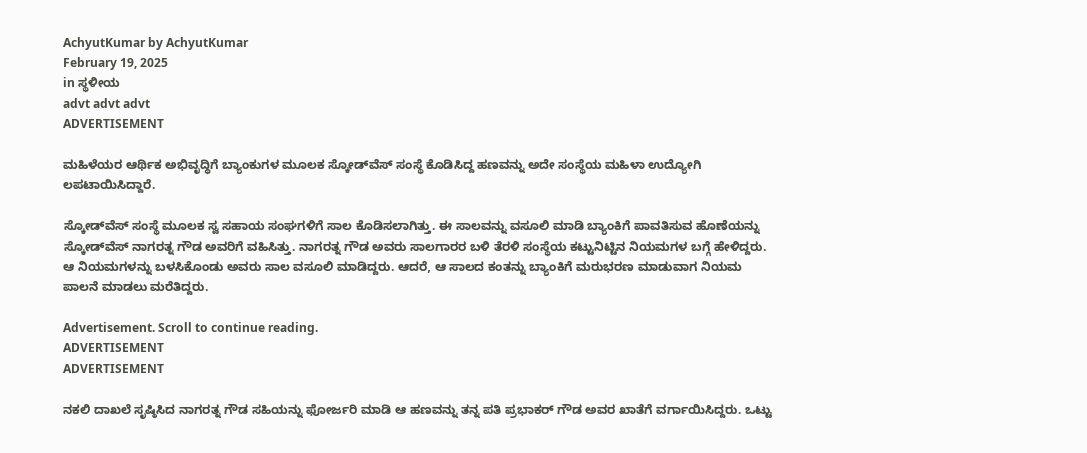AchyutKumar by AchyutKumar
February 19, 2025
in ಸ್ಥಳೀಯ
advt advt advt
ADVERTISEMENT

ಮಹಿಳೆಯರ ಆರ್ಥಿಕ ಅಭಿವೃದ್ಧಿಗೆ ಬ್ಯಾಂಕುಗಳ ಮೂಲಕ ಸ್ಕೋಡ್‌ವೆಸ್ ಸಂಸ್ಥೆ ಕೊಡಿಸಿದ್ದ ಹಣವನ್ನು ಅದೇ ಸಂಸ್ಥೆಯ ಮಹಿಳಾ ಉದ್ಯೋಗಿ ಲಪಟಾಯಿಸಿದ್ದಾರೆ.

ಸ್ಕೋಡ್‌ವೆಸ್ ಸಂಸ್ಥೆ ಮೂಲಕ ಸ್ವ ಸಹಾಯ ಸಂಘಗಳಿಗೆ ಸಾಲ ಕೊಡಿಸಲಾಗಿತ್ತು. ಈ ಸಾಲವನ್ನು ವಸೂಲಿ ಮಾಡಿ ಬ್ಯಾಂಕಿಗೆ ಪಾವತಿಸುವ ಹೊಣೆಯನ್ನು ಸ್ಕೋಡ್‌ವೆಸ್ ನಾಗರತ್ನ ಗೌಡ ಅವರಿಗೆ ವಹಿಸಿತ್ತು. ನಾಗರತ್ನ ಗೌಡ ಅವರು ಸಾಲಗಾರರ ಬಳಿ ತೆರಳಿ ಸಂಸ್ಥೆಯ ಕಟ್ಟುನಿಟ್ಟಿನ ನಿಯಮಗಳ ಬಗ್ಗೆ ಹೇಳಿದ್ದರು. ಆ ನಿಯಮಗಳನ್ನು ಬಳಸಿಕೊಂಡು ಅವರು ಸಾಲ ವಸೂಲಿ ಮಾಡಿದ್ದರು. ಆದರೆ, ಆ ಸಾಲದ ಕಂತನ್ನು ಬ್ಯಾಂಕಿಗೆ ಮರುಭರಣ ಮಾಡುವಾಗ ನಿಯಮ ಪಾಲನೆ ಮಾಡಲು ಮರೆತಿದ್ದರು.

Advertisement. Scroll to continue reading.
ADVERTISEMENT
ADVERTISEMENT

ನಕಲಿ ದಾಖಲೆ ಸೃಷ್ಠಿಸಿದ ನಾಗರತ್ನ ಗೌಡ ಸಹಿಯನ್ನು ಫೋರ್ಜರಿ ಮಾಡಿ ಆ ಹಣವನ್ನು ತನ್ನ ಪತಿ ಪ್ರಭಾಕರ್ ಗೌಡ ಅವರ ಖಾತೆಗೆ ವರ್ಗಾಯಿಸಿದ್ದರು. ಒಟ್ಟು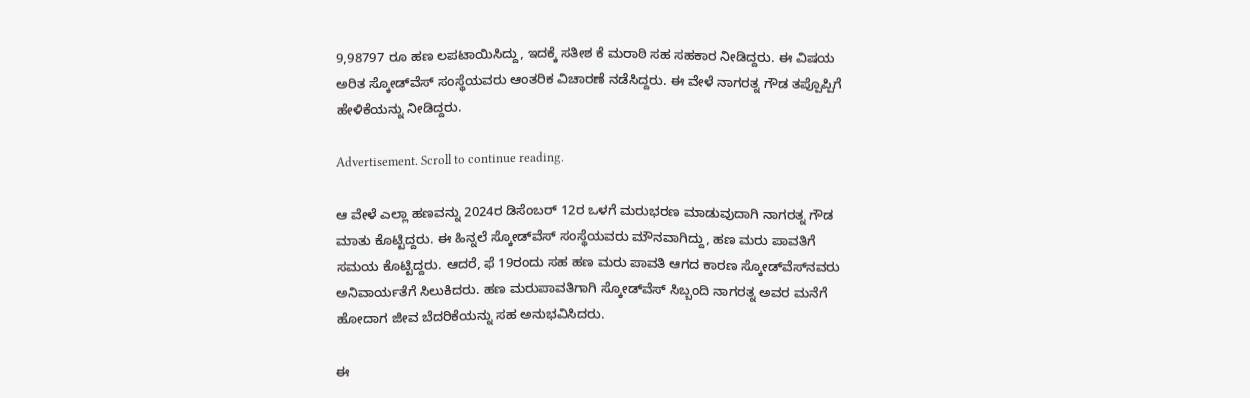9,98797 ರೂ ಹಣ ಲಪಟಾಯಿಸಿದ್ದು, ಇದಕ್ಕೆ ಸತೀಶ ಕೆ ಮರಾಠಿ ಸಹ ಸಹಕಾರ ನೀಡಿದ್ದರು. ಈ ವಿಷಯ ಅರಿತ ಸ್ಕೋಡ್‌ವೆಸ್ ಸಂಸ್ಥೆಯವರು ಆಂತರಿಕ ವಿಚಾರಣೆ ನಡೆಸಿದ್ದರು. ಈ ವೇಳೆ ನಾಗರತ್ನ ಗೌಡ ತಪ್ಪೊಪ್ಪಿಗೆ ಹೇಳಿಕೆಯನ್ನು ನೀಡಿದ್ದರು.

Advertisement. Scroll to continue reading.

ಆ ವೇಳೆ ಎಲ್ಲಾ ಹಣವನ್ನು 2024ರ ಡಿಸೆಂಬರ್ 12ರ ಒಳಗೆ ಮರುಭರಣ ಮಾಡುವುದಾಗಿ ನಾಗರತ್ನ ಗೌಡ ಮಾತು ಕೊಟ್ಟಿದ್ದರು. ಈ ಹಿನ್ನಲೆ ಸ್ಕೋಡ್‌ವೆಸ್ ಸಂಸ್ಥೆಯವರು ಮೌನವಾಗಿದ್ದು, ಹಣ ಮರು ಪಾವತಿಗೆ ಸಮಯ ಕೊಟ್ಟಿದ್ದರು. ಆದರೆ, ಫೆ 19ರಂದು ಸಹ ಹಣ ಮರು ಪಾವತಿ ಆಗದ ಕಾರಣ ಸ್ಕೋಡ್‌ವೆಸ್‌ನವರು ಅನಿವಾರ್ಯತೆಗೆ ಸಿಲುಕಿದರು. ಹಣ ಮರುಪಾವತಿಗಾಗಿ ಸ್ಕೋಡ್‌ವೆಸ್ ಸಿಬ್ಬಂದಿ ನಾಗರತ್ನ ಅವರ ಮನೆಗೆ ಹೋದಾಗ ಜೀವ ಬೆದರಿಕೆಯನ್ನು ಸಹ ಅನುಭವಿಸಿದರು.

ಈ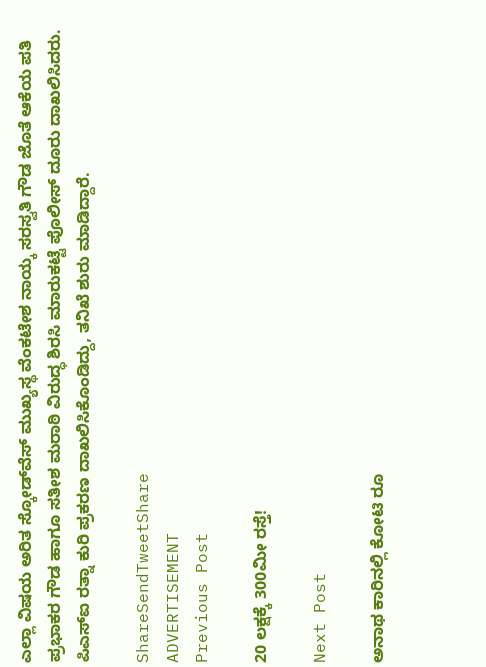ಎಲ್ಲಾ ವಿಷಯ ಅರಿತ ಸ್ಕೋಡ್‌ವೆಸ್ ಮುಖ್ಯಸ್ಥ ವೆಂಕಟೇಶ ನಾಯ್ಕ ಸರಸ್ವತಿ ಗೌಡ ಜೊತೆ ಆಕೆಯ ಪತಿ ಪ್ರಭಾಕರ ಗೌಡ ಹಾಗೂ ಸತೀಶ ಮರಾಠಿ ವಿರುದ್ಧ ಶಿರಸಿ ಮಾರುಕಟ್ಟೆ ಪೊಲೀಸ್ ದೂರು ದಾಖಲಿಸಿದರು. ಪಿಎಸ್‌ಐ ರತ್ನಾ ಕುರಿ ಪ್ರಕರಣ ದಾಖಲಿಸಿಕೊಂಡಿದ್ದು, ತನಿಖೆ ಶುರು ಮಾಡಿದ್ದಾರೆ.

ShareSendTweetShare
ADVERTISEMENT
Previous Post

20 ಲಕ್ಷಕ್ಕೆ 300ಮೀ ರಸ್ತೆ!

Next Post

ಅನಾಥ ಕಾರಿನಲ್ಲಿ ಕೋಟಿ ರೂ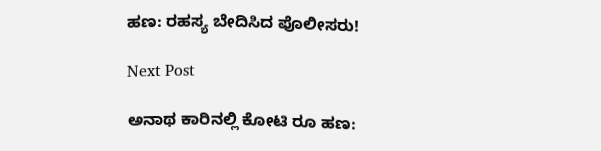ಹಣ: ರಹಸ್ಯ ಬೇದಿಸಿದ ಪೊಲೀಸರು!

Next Post

ಅನಾಥ ಕಾರಿನಲ್ಲಿ ಕೋಟಿ ರೂ ಹಣ: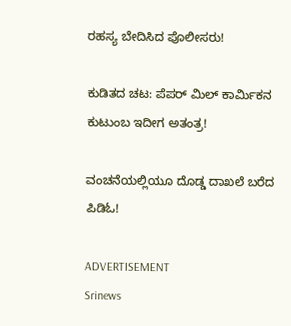ರಹಸ್ಯ ಬೇದಿಸಿದ ಪೊಲೀಸರು!

ಕುಡಿತದ ಚಟ: ಪೆಪರ್ ಮಿಲ್ ಕಾರ್ಮಿಕನ ಕುಟುಂಬ ಇದೀಗ ಅತಂತ್ರ!

ವಂಚನೆಯಲ್ಲಿಯೂ ದೊಡ್ಡ ದಾಖಲೆ ಬರೆದ ಪಿಡಿಓ!

ADVERTISEMENT
Srinews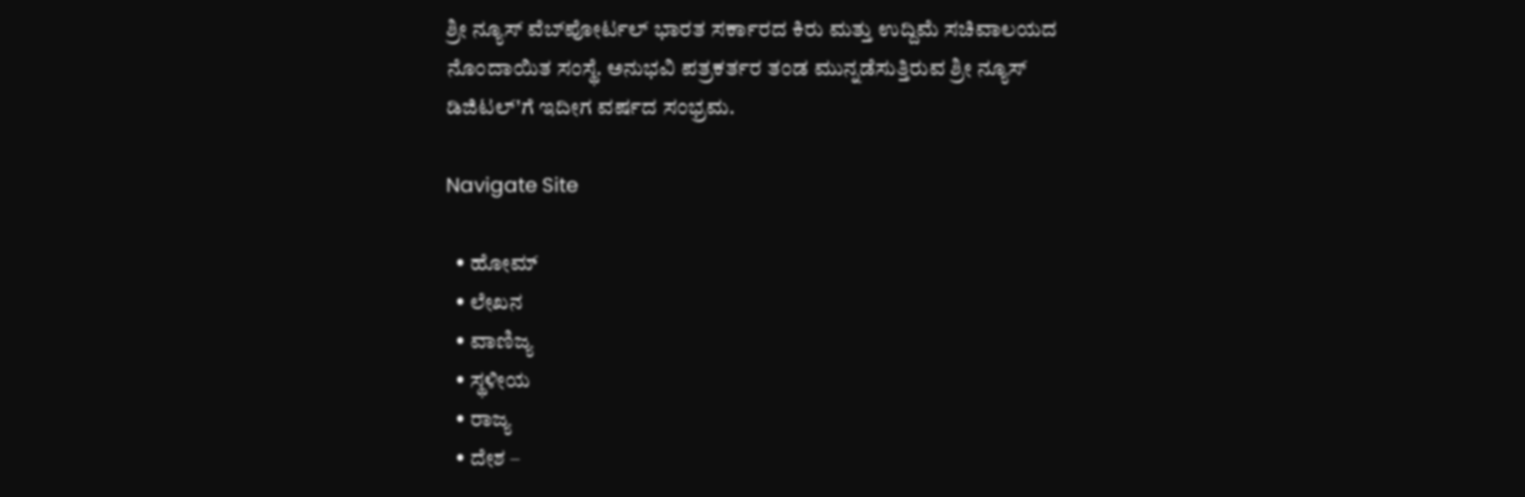ಶ್ರೀ ನ್ಯೂಸ್ ವೆಬ್‌ಪೋರ್ಟಲ್ ಭಾರತ ಸರ್ಕಾರದ ಕಿರು ಮತ್ತು ಉದ್ದಿಮೆ ಸಚಿವಾಲಯದ ನೊಂದಾಯಿತ ಸಂಸ್ಥೆ. ಅನುಭವಿ ಪತ್ರಕರ್ತರ ತಂಡ ಮುನ್ನಡೆಸುತ್ತಿರುವ ಶ್ರೀ ನ್ಯೂಸ್ ಡಿಜಿಟಲ್'ಗೆ ಇದೀಗ ವರ್ಷದ ಸಂಭ್ರಮ.

Navigate Site

  • ಹೋಮ್
  • ಲೇಖನ
  • ವಾಣಿಜ್ಯ
  • ಸ್ಥಳೀಯ
  • ರಾಜ್ಯ
  • ದೇಶ –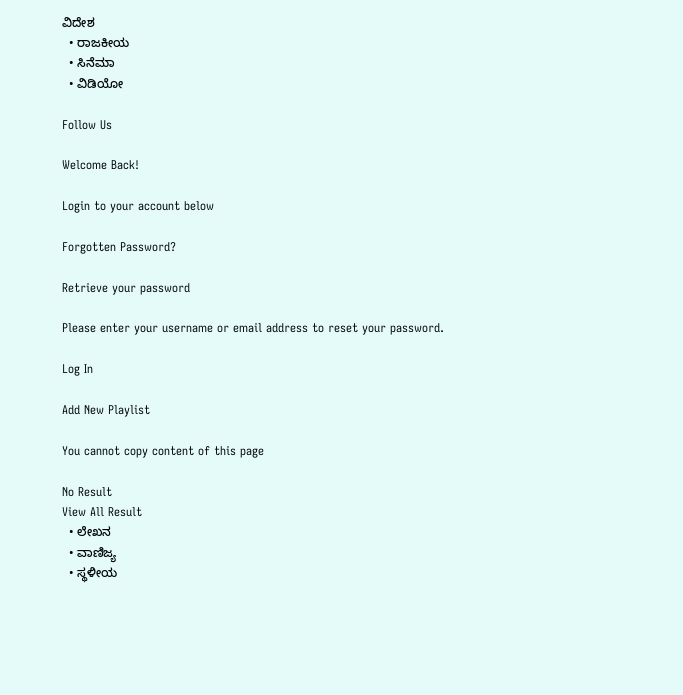ವಿದೇಶ
  • ರಾಜಕೀಯ
  • ಸಿನೆಮಾ
  • ವಿಡಿಯೋ

Follow Us

Welcome Back!

Login to your account below

Forgotten Password?

Retrieve your password

Please enter your username or email address to reset your password.

Log In

Add New Playlist

You cannot copy content of this page

No Result
View All Result
  • ಲೇಖನ
  • ವಾಣಿಜ್ಯ
  • ಸ್ಥಳೀಯ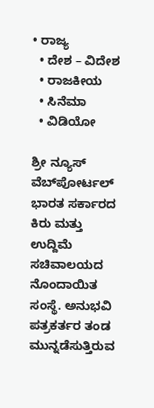• ರಾಜ್ಯ
  • ದೇಶ – ವಿದೇಶ
  • ರಾಜಕೀಯ
  • ಸಿನೆಮಾ
  • ವಿಡಿಯೋ

ಶ್ರೀ ನ್ಯೂಸ್ ವೆಬ್‌ಪೋರ್ಟಲ್ ಭಾರತ ಸರ್ಕಾರದ ಕಿರು ಮತ್ತು ಉದ್ದಿಮೆ ಸಚಿವಾಲಯದ ನೊಂದಾಯಿತ ಸಂಸ್ಥೆ. ಅನುಭವಿ ಪತ್ರಕರ್ತರ ತಂಡ ಮುನ್ನಡೆಸುತ್ತಿರುವ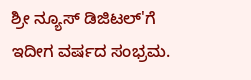ಶ್ರೀ ನ್ಯೂಸ್ ಡಿಜಿಟಲ್'ಗೆ ಇದೀಗ ವರ್ಷದ ಸಂಭ್ರಮ.